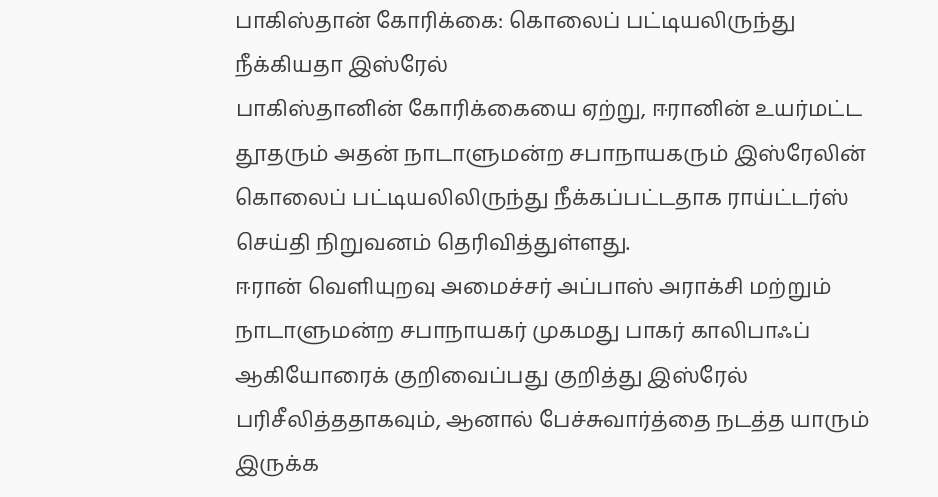பாகிஸ்தான் கோரிக்கை: கொலைப் பட்டியலிருந்து நீக்கியதா இஸ்ரேல்
பாகிஸ்தானின் கோரிக்கையை ஏற்று, ஈரானின் உயர்மட்ட தூதரும் அதன் நாடாளுமன்ற சபாநாயகரும் இஸ்ரேலின் கொலைப் பட்டியலிலிருந்து நீக்கப்பட்டதாக ராய்ட்டர்ஸ் செய்தி நிறுவனம் தெரிவித்துள்ளது.
ஈரான் வெளியுறவு அமைச்சர் அப்பாஸ் அராக்சி மற்றும் நாடாளுமன்ற சபாநாயகர் முகமது பாகர் காலிபாஃப் ஆகியோரைக் குறிவைப்பது குறித்து இஸ்ரேல் பரிசீலித்ததாகவும், ஆனால் பேச்சுவார்த்தை நடத்த யாரும் இருக்க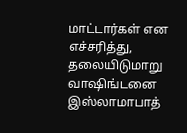மாட்டார்கள் என எச்சரித்து, தலையிடுமாறு வாஷிங்டனை இஸ்லாமாபாத்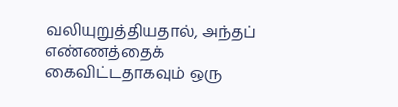வலியுறுத்தியதால், அந்தப் எண்ணத்தைக் கைவிட்டதாகவும் ஒரு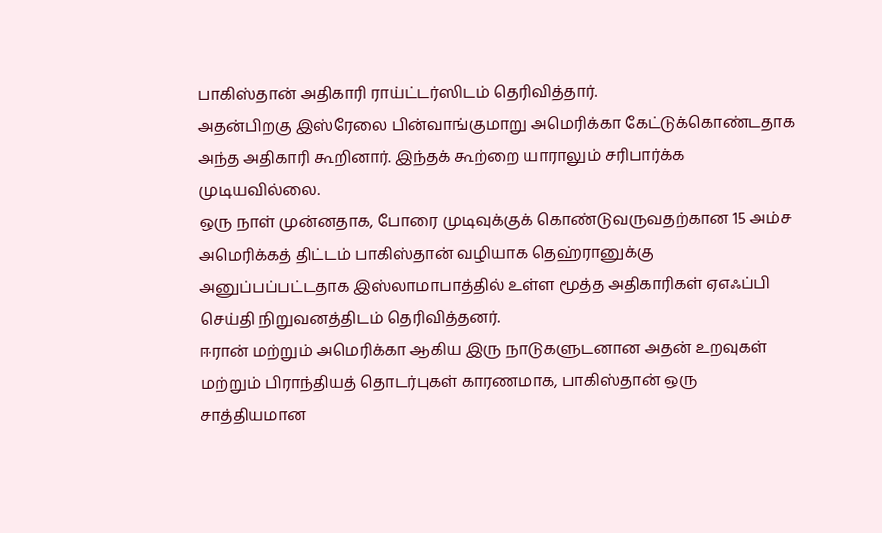பாகிஸ்தான் அதிகாரி ராய்ட்டர்ஸிடம் தெரிவித்தார்.
அதன்பிறகு இஸ்ரேலை பின்வாங்குமாறு அமெரிக்கா கேட்டுக்கொண்டதாக அந்த அதிகாரி கூறினார். இந்தக் கூற்றை யாராலும் சரிபார்க்க முடியவில்லை.
ஒரு நாள் முன்னதாக, போரை முடிவுக்குக் கொண்டுவருவதற்கான 15 அம்ச அமெரிக்கத் திட்டம் பாகிஸ்தான் வழியாக தெஹ்ரானுக்கு அனுப்பப்பட்டதாக இஸ்லாமாபாத்தில் உள்ள மூத்த அதிகாரிகள் ஏஎஃப்பி செய்தி நிறுவனத்திடம் தெரிவித்தனர்.
ஈரான் மற்றும் அமெரிக்கா ஆகிய இரு நாடுகளுடனான அதன் உறவுகள் மற்றும் பிராந்தியத் தொடர்புகள் காரணமாக, பாகிஸ்தான் ஒரு சாத்தியமான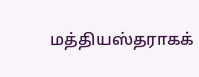மத்தியஸ்தராகக்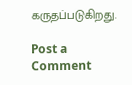கருதப்படுகிறது.

Post a Comment